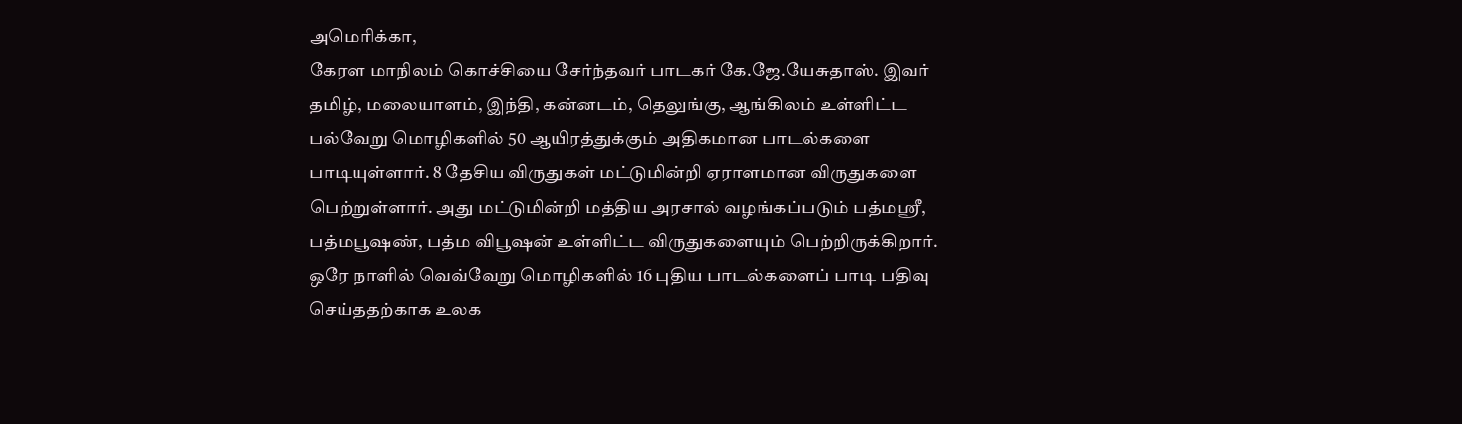அமெரிக்கா,
கேரள மாநிலம் கொச்சியை சேர்ந்தவர் பாடகர் கே.ஜே.யேசுதாஸ். இவர் தமிழ், மலையாளம், இந்தி, கன்னடம், தெலுங்கு, ஆங்கிலம் உள்ளிட்ட பல்வேறு மொழிகளில் 50 ஆயிரத்துக்கும் அதிகமான பாடல்களை பாடியுள்ளார். 8 தேசிய விருதுகள் மட்டுமின்றி ஏராளமான விருதுகளை பெற்றுள்ளார். அது மட்டுமின்றி மத்திய அரசால் வழங்கப்படும் பத்மஸ்ரீ, பத்மபூஷண், பத்ம விபூஷன் உள்ளிட்ட விருதுகளையும் பெற்றிருக்கிறார். ஒரே நாளில் வெவ்வேறு மொழிகளில் 16 புதிய பாடல்களைப் பாடி பதிவு செய்ததற்காக உலக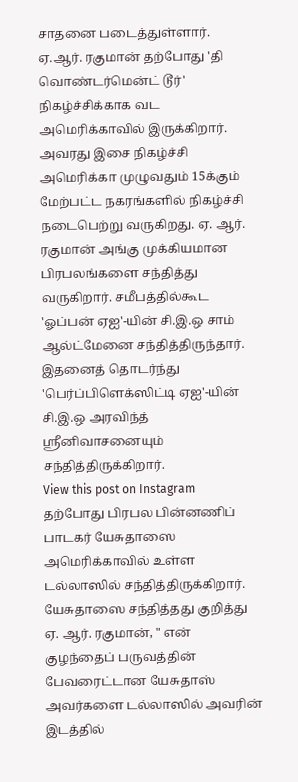சாதனை படைத்துள்ளார்.
ஏ.ஆர். ரகுமான் தற்போது 'தி வொண்டர்மென்ட் டூர்' நிகழ்ச்சிக்காக வட அமெரிக்காவில் இருக்கிறார். அவரது இசை நிகழ்ச்சி அமெரிக்கா முழுவதும் 15க்கும் மேற்பட்ட நகரங்களில் நிகழ்ச்சி நடைபெற்று வருகிறது. ஏ. ஆர். ரகுமான் அங்கு முக்கியமான பிரபலங்களை சந்தித்து வருகிறார். சமீபத்தில்கூட 'ஓப்பன் ஏஐ'-யின் சி.இ.ஒ சாம் ஆல்ட்மேனை சந்தித்திருந்தார். இதனைத் தொடர்ந்து 'பெர்ப்பிளெக்ஸிட்டி ஏஐ'-யின் சி.இ.ஒ அரவிந்த் ஸ்ரீனிவாசனையும் சந்தித்திருக்கிறார்.
View this post on Instagram
தற்போது பிரபல பின்னணிப் பாடகர் யேசுதாஸை அமெரிக்காவில் உள்ள டல்லாஸில் சந்தித்திருக்கிறார். யேசுதாஸை சந்தித்தது குறித்து ஏ. ஆர். ரகுமான், " என் குழந்தைப் பருவத்தின் பேவரைட்டான யேசுதாஸ் அவர்களை டல்லாஸில் அவரின் இடத்தில்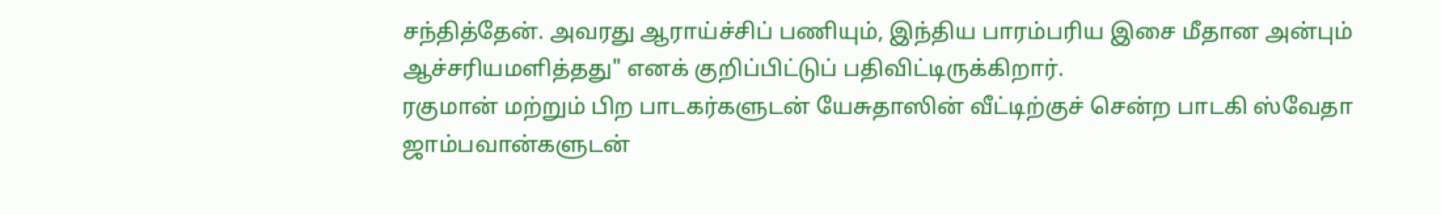சந்தித்தேன். அவரது ஆராய்ச்சிப் பணியும், இந்திய பாரம்பரிய இசை மீதான அன்பும் ஆச்சரியமளித்தது" எனக் குறிப்பிட்டுப் பதிவிட்டிருக்கிறார்.
ரகுமான் மற்றும் பிற பாடகர்களுடன் யேசுதாஸின் வீட்டிற்குச் சென்ற பாடகி ஸ்வேதா ஜாம்பவான்களுடன்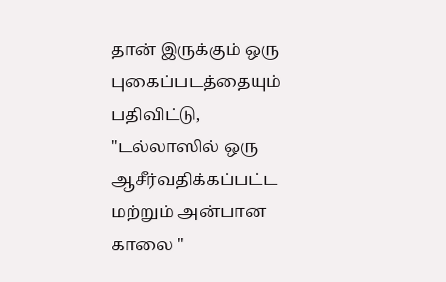தான் இருக்கும் ஒரு புகைப்படத்தையும் பதிவிட்டு, "டல்லாஸில் ஒரு ஆசீர்வதிக்கப்பட்ட மற்றும் அன்பான காலை "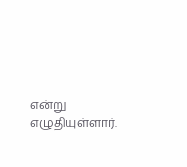என்று எழுதியுள்ளார்.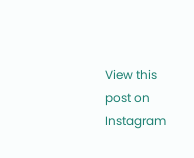View this post on Instagram